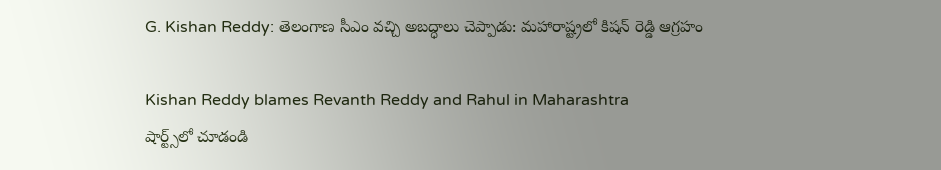G. Kishan Reddy: తెలంగాణ సీఎం వచ్చి అబద్ధాలు చెప్పాడు: మహారాష్ట్రలో కిషన్ రెడ్డి ఆగ్రహం

Kishan Reddy blames Revanth Reddy and Rahul in Maharashtra
షార్ట్స్‌లో చూడండి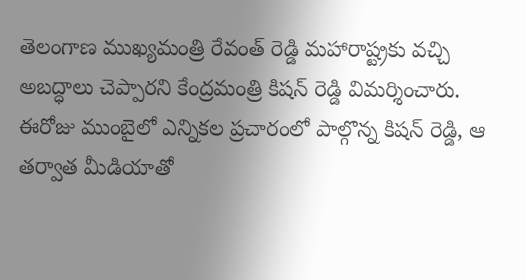తెలంగాణ ముఖ్యమంత్రి రేవంత్ రెడ్డి మహారాష్ట్రకు వచ్చి అబద్ధాలు చెప్పారని కేంద్రమంత్రి కిషన్ రెడ్డి విమర్శించారు. ఈరోజు ముంబైలో ఎన్నికల ప్రచారంలో పాల్గొన్న కిషన్ రెడ్డి, ఆ తర్వాత మీడియాతో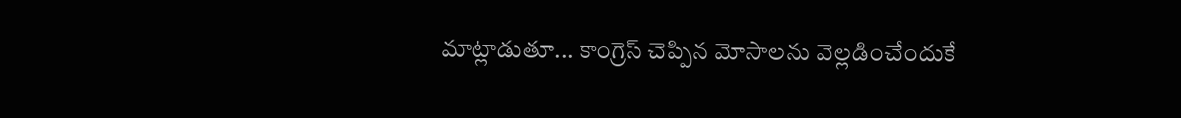మాట్లాడుతూ... కాంగ్రెస్ చెప్పిన మోసాలను వెల్లడించేందుకే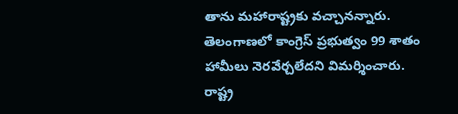తాను మహారాష్ట్రకు వచ్చానన్నారు. తెలంగాణలో కాంగ్రెస్ ప్రభుత్వం 99 శాతం హామీలు నెరవేర్చలేదని విమర్శించారు. రాష్ట్ర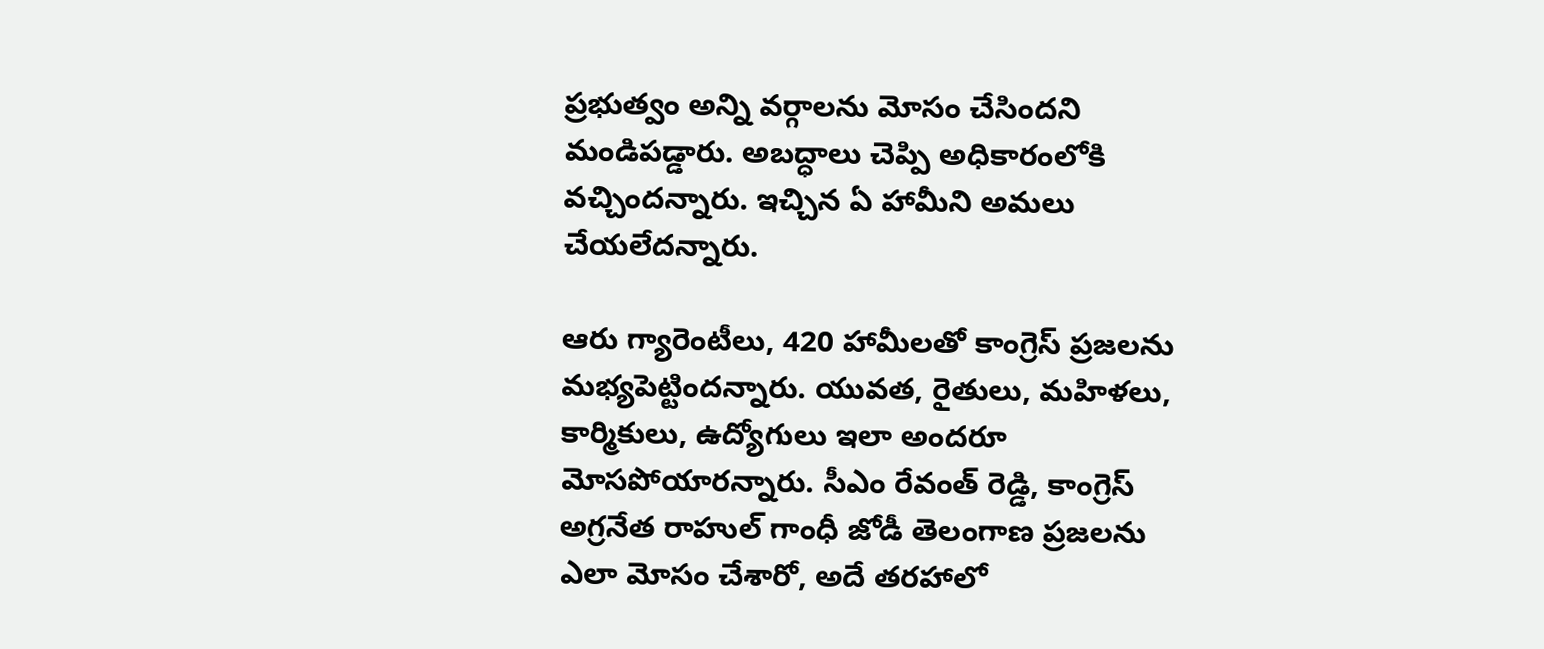ప్రభుత్వం అన్ని వర్గాలను మోసం చేసిందని మండిపడ్డారు. అబద్ధాలు చెప్పి అధికారంలోకి వచ్చిందన్నారు. ఇచ్చిన ఏ హామీని అమలు చేయలేదన్నారు.

ఆరు గ్యారెంటీలు, 420 హామీలతో కాంగ్రెస్ ప్రజలను మభ్యపెట్టిందన్నారు. యువత, రైతులు, మహిళలు, కార్మికులు, ఉద్యోగులు ఇలా అందరూ మోసపోయారన్నారు. సీఎం రేవంత్ రెడ్డి, కాంగ్రెస్ అగ్రనేత రాహుల్ గాంధీ జోడీ తెలంగాణ ప్రజలను ఎలా మోసం చేశారో, అదే తరహాలో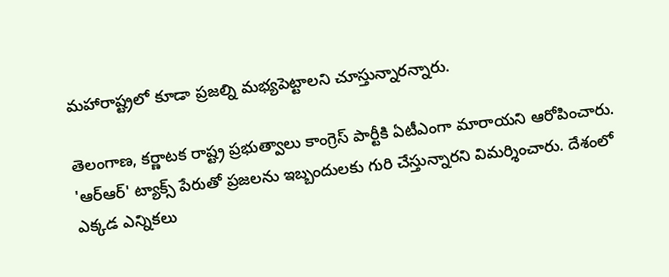మహారాష్ట్రలో కూడా ప్రజల్ని మభ్యపెట్టాలని చూస్తున్నారన్నారు.

తెలంగాణ, కర్ణాటక రాష్ట్ర ప్రభుత్వాలు కాంగ్రెస్ పార్టీకి ఏటీఎంగా మారాయని ఆరోపించారు. 'ఆర్ఆర్' ట్యాక్స్ పేరుతో ప్రజలను ఇబ్బందులకు గురి చేస్తున్నారని విమర్శించారు. దేశంలో ఎక్కడ ఎన్నికలు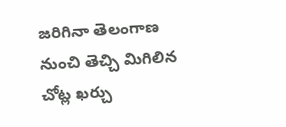జరిగినా తెలంగాణ నుంచి తెచ్చి మిగిలిన చోట్ల ఖర్చు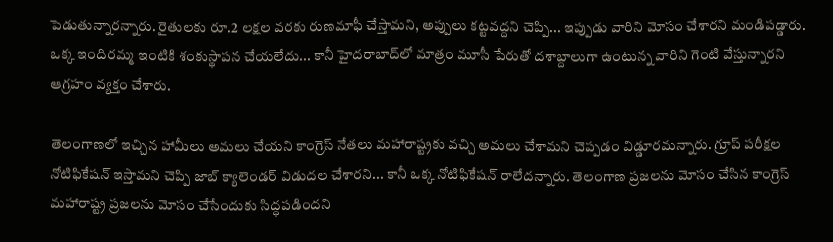పెడుతున్నారన్నారు. రైతులకు రూ.2 లక్షల వరకు రుణమాఫీ చేస్తామని, అప్పులు కట్టవద్దని చెప్పి... ఇప్పుడు వారిని మోసం చేశారని మండిపడ్డారు. ఒక్క ఇందిరమ్మ ఇంటికి శంకుస్థాపన చేయలేదు... కానీ హైదరాబాద్‌లో మాత్రం మూసీ పేరుతో దశాబ్దాలుగా ఉంటున్న వారిని గెంటి వేస్తున్నారని ఆగ్రహం వ్యక్తం చేశారు.

తెలంగాణలో ఇచ్చిన హామీలు అమలు చేయని కాంగ్రెస్ నేతలు మహారాష్ట్రకు వచ్చి అమలు చేశామని చెప్పడం విడ్డూరమన్నారు. గ్రూప్ పరీక్షల నోటిఫికేషన్ ఇస్తామని చెప్పి జాబ్ క్యాలెండర్ విడుదల చేశారని... కానీ ఒక్క నోటిఫికేషన్ రాలేదన్నారు. తెలంగాణ ప్రజలను మోసం చేసిన కాంగ్రెస్ మహారాష్ట్ర ప్రజలను మోసం చేసేందుకు సిద్ధపడిందని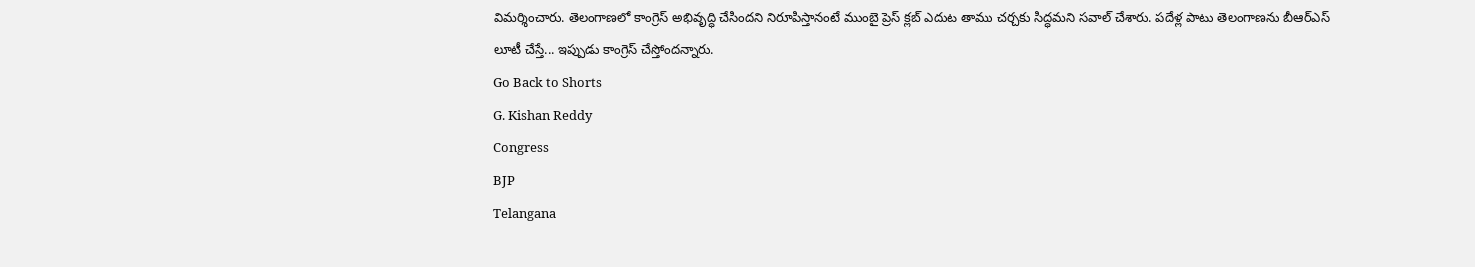విమర్శించారు. తెలంగాణలో కాంగ్రెస్ అభివృద్ధి చేసిందని నిరూపిస్తానంటే ముంబై ప్రెస్ క్లబ్ ఎదుట తాము చర్చకు సిద్ధమని సవాల్ చేశారు. పదేళ్ల పాటు తెలంగాణను బీఆర్ఎస్ లూటీ చేస్తే... ఇప్పుడు కాంగ్రెస్ చేస్తోందన్నారు.
Go Back to Shorts
G. Kishan Reddy
Congress
BJP
Telangana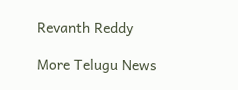Revanth Reddy

More Telugu News